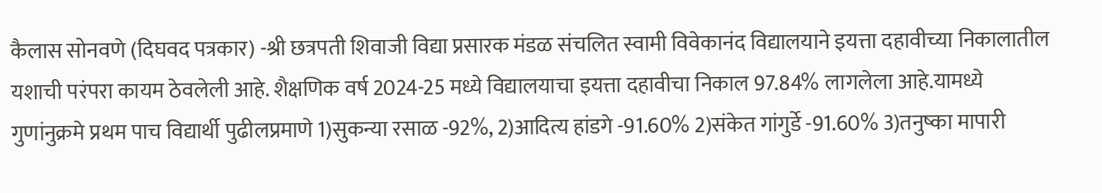कैलास सोनवणे (दिघवद पत्रकार) -श्री छत्रपती शिवाजी विद्या प्रसारक मंडळ संचलित स्वामी विवेकानंद विद्यालयाने इयत्ता दहावीच्या निकालातील यशाची परंपरा कायम ठेवलेली आहे. शैक्षणिक वर्ष 2024-25 मध्ये विद्यालयाचा इयत्ता दहावीचा निकाल 97.84% लागलेला आहे.यामध्ये गुणांनुक्रमे प्रथम पाच विद्यार्थी पुढीलप्रमाणे 1)सुकन्या रसाळ -92%, 2)आदित्य हांडगे -91.60% 2)संकेत गांगुर्डे -91.60% 3)तनुष्का मापारी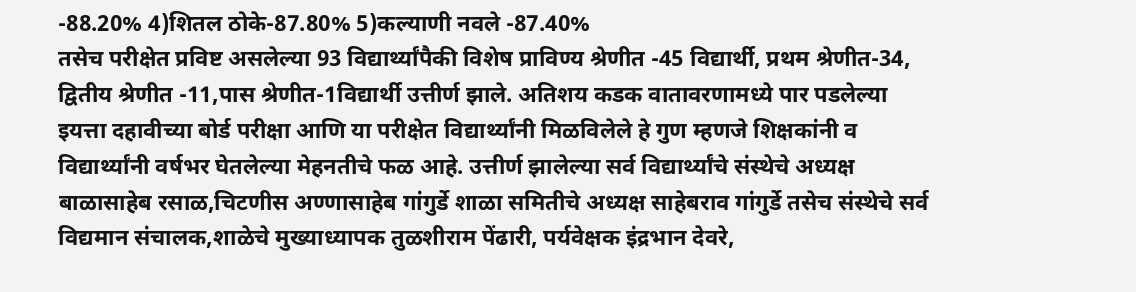-88.20% 4)शितल ठोके-87.80% 5)कल्याणी नवले -87.40%
तसेच परीक्षेत प्रविष्ट असलेल्या 93 विद्यार्थ्यांपैकी विशेष प्राविण्य श्रेणीत -45 विद्यार्थी, प्रथम श्रेणीत-34, द्वितीय श्रेणीत -11,पास श्रेणीत-1विद्यार्थी उत्तीर्ण झाले. अतिशय कडक वातावरणामध्ये पार पडलेल्या इयत्ता दहावीच्या बोर्ड परीक्षा आणि या परीक्षेत विद्यार्थ्यांनी मिळविलेले हे गुण म्हणजे शिक्षकांनी व विद्यार्थ्यांनी वर्षभर घेतलेल्या मेहनतीचे फळ आहे. उत्तीर्ण झालेल्या सर्व विद्यार्थ्यांचे संस्थेचे अध्यक्ष बाळासाहेब रसाळ,चिटणीस अण्णासाहेब गांगुर्डे शाळा समितीचे अध्यक्ष साहेबराव गांगुर्डे तसेच संस्थेचे सर्व विद्यमान संचालक,शाळेचे मुख्याध्यापक तुळशीराम पेंढारी, पर्यवेक्षक इंद्रभान देवरे,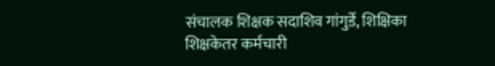संचालक शिक्षक सदाशिव गांगुर्डे, शिक्षिका शिक्षकेतर कर्मचारी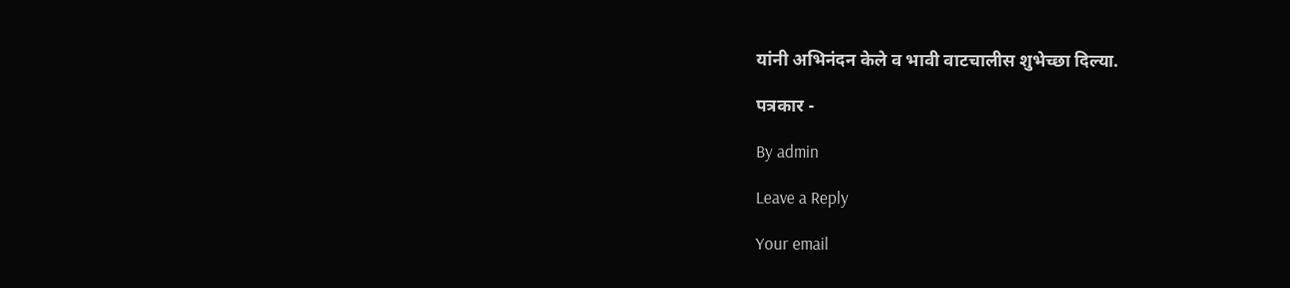यांनी अभिनंदन केले व भावी वाटचालीस शुभेच्छा दिल्या.

पत्रकार -

By admin

Leave a Reply

Your email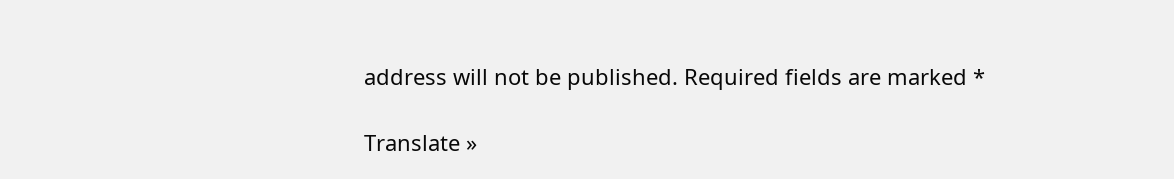address will not be published. Required fields are marked *

Translate »